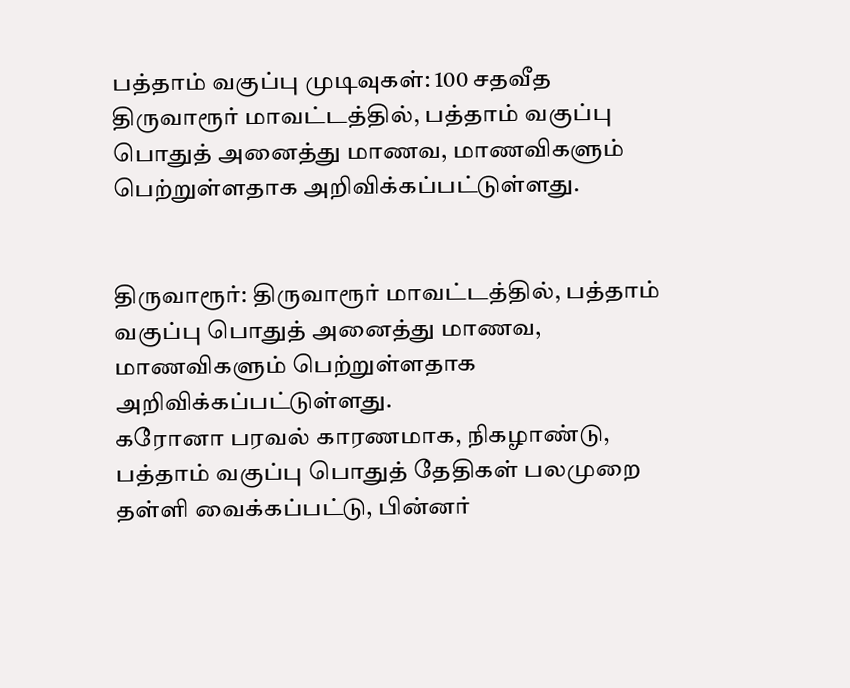பத்தாம் வகுப்பு முடிவுகள்: 100 சதவீத
திருவாரூர் மாவட்டத்தில், பத்தாம் வகுப்பு பொதுத் அனைத்து மாணவ, மாணவிகளும் பெற்றுள்ளதாக அறிவிக்கப்பட்டுள்ளது.


திருவாரூர்: திருவாரூர் மாவட்டத்தில், பத்தாம் வகுப்பு பொதுத் அனைத்து மாணவ, மாணவிகளும் பெற்றுள்ளதாக அறிவிக்கப்பட்டுள்ளது.
கரோனா பரவல் காரணமாக, நிகழாண்டு, பத்தாம் வகுப்பு பொதுத் தேதிகள் பலமுறை தள்ளி வைக்கப்பட்டு, பின்னர்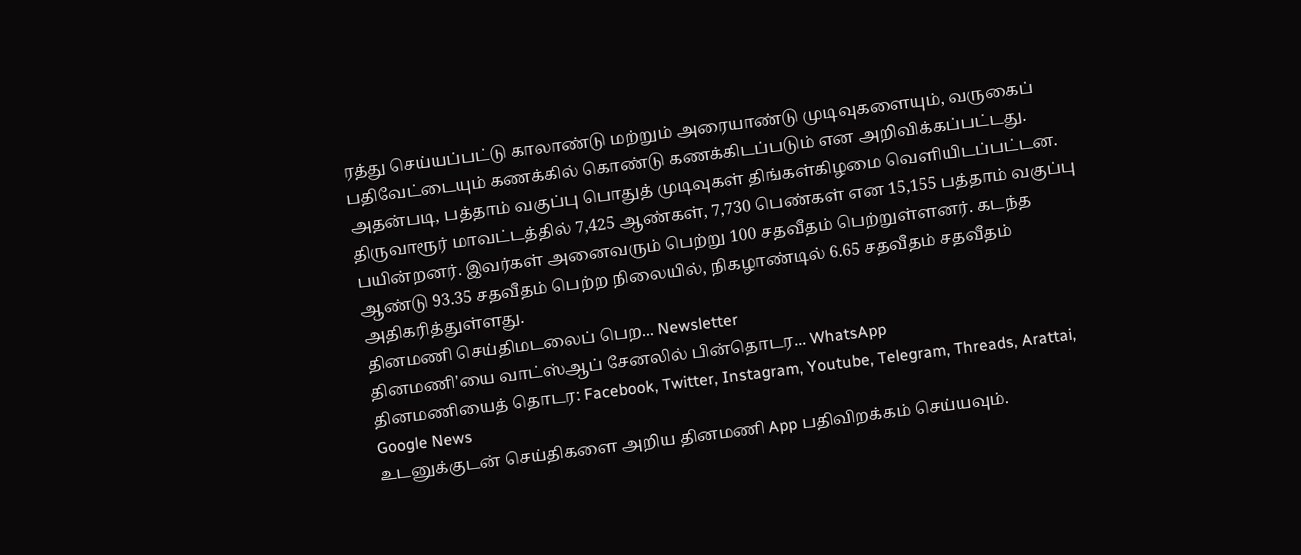ரத்து செய்யப்பட்டு காலாண்டு மற்றும் அரையாண்டு முடிவுகளையும், வருகைப் பதிவேட்டையும் கணக்கில் கொண்டு கணக்கிடப்படும் என அறிவிக்கப்பட்டது. அதன்படி, பத்தாம் வகுப்பு பொதுத் முடிவுகள் திங்கள்கிழமை வெளியிடப்பட்டன.
திருவாரூர் மாவட்டத்தில் 7,425 ஆண்கள், 7,730 பெண்கள் என 15,155 பத்தாம் வகுப்பு பயின்றனர். இவர்கள் அனைவரும் பெற்று 100 சதவீதம் பெற்றுள்ளனர். கடந்த ஆண்டு 93.35 சதவீதம் பெற்ற நிலையில், நிகழாண்டில் 6.65 சதவீதம் சதவீதம் அதிகரித்துள்ளது.
தினமணி செய்திமடலைப் பெற... Newsletter
தினமணி'யை வாட்ஸ்ஆப் சேனலில் பின்தொடர... WhatsApp
தினமணியைத் தொடர: Facebook, Twitter, Instagram, Youtube, Telegram, Threads, Arattai, Google News
உடனுக்குடன் செய்திகளை அறிய தினமணி App பதிவிறக்கம் செய்யவும்.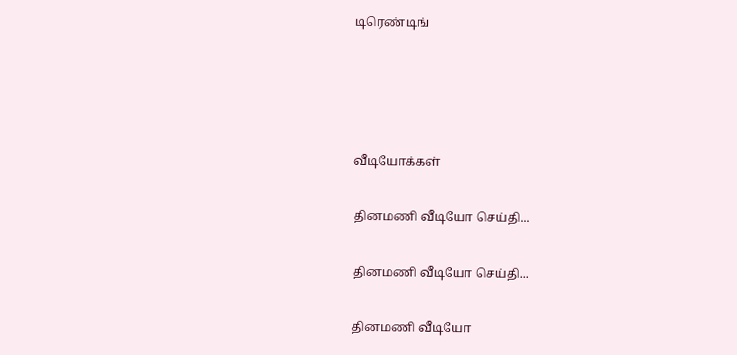டிரெண்டிங்




வீடியோக்கள்

தினமணி வீடியோ செய்தி...

தினமணி வீடியோ செய்தி...

தினமணி வீடியோ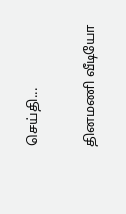செய்தி...

தினமணி வீடியோ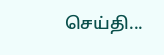செய்தி...